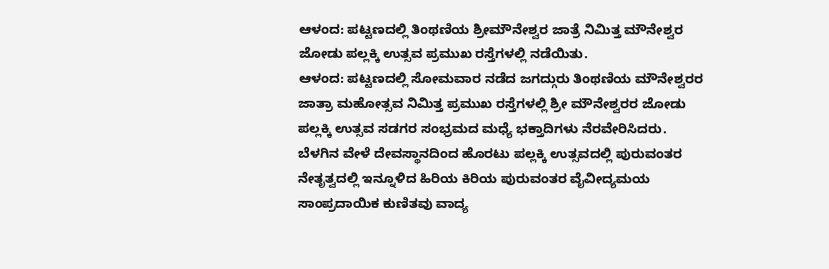ಆಳಂದ: ಪಟ್ಟಣದಲ್ಲಿ ತಿಂಥಣಿಯ ಶ್ರೀಮೌನೇಶ್ವರ ಜಾತ್ರೆ ನಿಮಿತ್ತ ಮೌನೇಶ್ವರ ಜೋಡು ಪಲ್ಲಕ್ಕಿ ಉತ್ಸವ ಪ್ರಮುಖ ರಸ್ತೆಗಳಲ್ಲಿ ನಡೆಯಿತು.
ಆಳಂದ: ಪಟ್ಟಣದಲ್ಲಿ ಸೋಮವಾರ ನಡೆದ ಜಗದ್ಗುರು ತಿಂಥಣಿಯ ಮೌನೇಶ್ವರರ ಜಾತ್ರಾ ಮಹೋತ್ಸವ ನಿಮಿತ್ತ ಪ್ರಮುಖ ರಸ್ತೆಗಳಲ್ಲಿ ಶ್ರೀ ಮೌನೇಶ್ವರರ ಜೋಡು ಪಲ್ಲಕ್ಕಿ ಉತ್ಸವ ಸಡಗರ ಸಂಭ್ರಮದ ಮಧ್ಯೆ ಭಕ್ತಾದಿಗಳು ನೆರವೇರಿಸಿದರು.
ಬೆಳಗಿನ ವೇಳೆ ದೇವಸ್ಥಾನದಿಂದ ಹೊರಟು ಪಲ್ಲಕ್ಕಿ ಉತ್ಸವದಲ್ಲಿ ಪುರುವಂತರ ನೇತೃತ್ವದಲ್ಲಿ ಇನ್ನೂಳಿದ ಹಿರಿಯ ಕಿರಿಯ ಪುರುವಂತರ ವೈವೀದ್ಯಮಯ ಸಾಂಪ್ರದಾಯಿಕ ಕುಣಿತವು ವಾದ್ಯ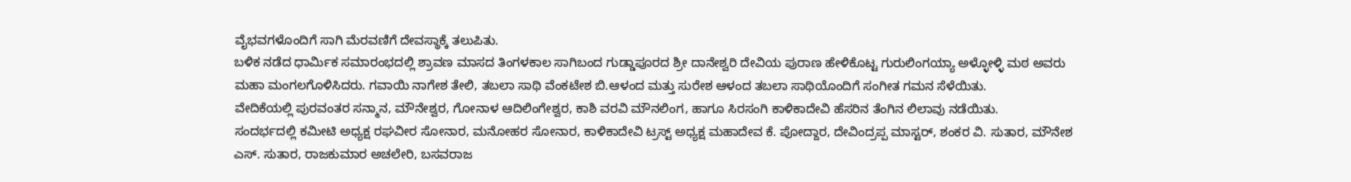ವೈಭವಗಳೊಂದಿಗೆ ಸಾಗಿ ಮೆರವಣಿಗೆ ದೇವಸ್ಥಾಕ್ಕೆ ತಲುಪಿತು.
ಬಳಿಕ ನಡೆದ ಧಾರ್ಮಿಕ ಸಮಾರಂಭದಲ್ಲಿ ಶ್ರಾವಣ ಮಾಸದ ತಿಂಗಳಕಾಲ ಸಾಗಿಬಂದ ಗುಡ್ಡಾಪೂರದ ಶ್ರೀ ದಾನೇಶ್ವರಿ ದೇವಿಯ ಪುರಾಣ ಹೇಳಿಕೊಟ್ಟ ಗುರುಲಿಂಗಯ್ಯಾ ಅಳ್ಳೋಳ್ಳಿ ಮಠ ಅವರು ಮಹಾ ಮಂಗಲಗೊಳಿಸಿದರು. ಗವಾಯಿ ನಾಗೇಶ ತೇಲಿ, ತಬಲಾ ಸಾಥಿ ವೆಂಕಟೇಶ ಬಿ.ಆಳಂದ ಮತ್ತು ಸುರೇಶ ಆಳಂದ ತಬಲಾ ಸಾಥಿಯೊಂದಿಗೆ ಸಂಗೀತ ಗಮನ ಸೆಳೆಯಿತು.
ವೇದಿಕೆಯಲ್ಲಿ ಪುರವಂತರ ಸನ್ಮಾನ, ಮೌನೇಶ್ವರ, ಗೋನಾಳ ಆದಿಲಿಂಗೇಶ್ವರ, ಕಾಶಿ ವರವಿ ಮೌನಲಿಂಗ, ಹಾಗೂ ಸಿರಸಂಗಿ ಕಾಳಿಕಾದೇವಿ ಹೆಸರಿನ ತೆಂಗಿನ ಲಿಲಾವು ನಡೆಯಿತು.
ಸಂದರ್ಭದಲ್ಲಿ ಕಮೀಟಿ ಅಧ್ಯಕ್ಷ ರಘವೀರ ಸೋನಾರ, ಮನೋಹರ ಸೋನಾರ, ಕಾಳಿಕಾದೇವಿ ಟ್ರಸ್ಟ್ ಅಧ್ಯಕ್ಷ ಮಹಾದೇವ ಕೆ. ಪೋದ್ದಾರ, ದೇವಿಂದ್ರಪ್ಪ ಮಾಸ್ಟರ್, ಶಂಕರ ವಿ. ಸುತಾರ, ಮೌನೇಶ ಎಸ್. ಸುತಾರ, ರಾಜಕುಮಾರ ಅಚಲೇರಿ, ಬಸವರಾಜ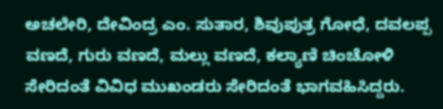ಅಚಲೇರಿ, ದೇವಿಂದ್ರ ಎಂ. ಸುತಾರ, ಶಿವುಪುತ್ರ ಗೋಧೆ, ದವಲಪ್ಪ ವಣದೆ, ಗುರು ವಣದೆ, ಮಲ್ಲು ವಣದೆ, ಕಲ್ಯಾಣಿ ಚಿಂಚೋಳಿ ಸೇರಿದಂತೆ ವಿವಿಧ ಮುಖಂಡರು ಸೇರಿದಂತೆ ಭಾಗವಹಿಸಿದ್ದರು.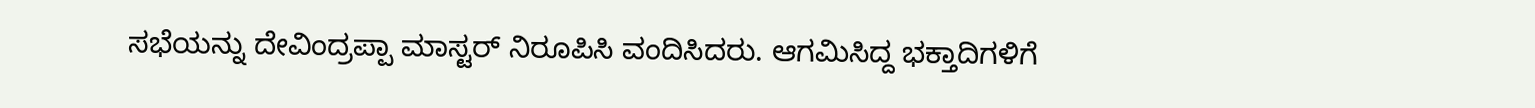ಸಭೆಯನ್ನು ದೇವಿಂದ್ರಪ್ಪಾ ಮಾಸ್ಟರ್ ನಿರೂಪಿಸಿ ವಂದಿಸಿದರು. ಆಗಮಿಸಿದ್ದ ಭಕ್ತಾದಿಗಳಿಗೆ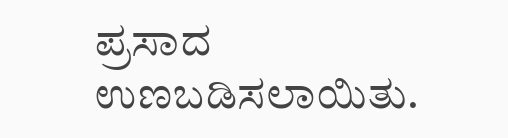ಪ್ರಸಾದ ಉಣಬಡಿಸಲಾಯಿತು.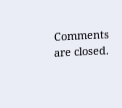Comments are closed.